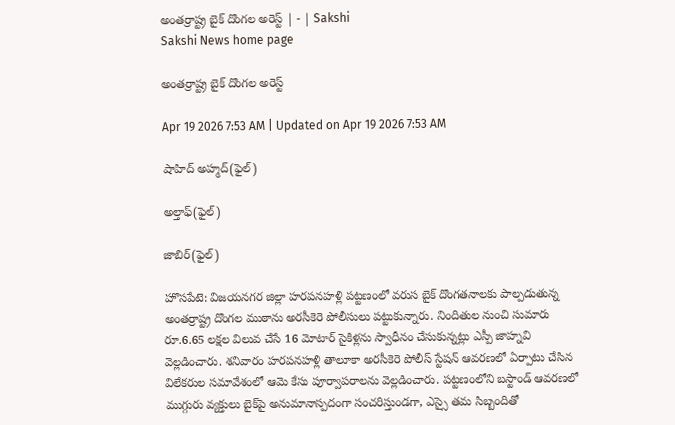అంతర్రాష్ట్ర బైక్‌ దొంగల అరెస్ట్‌ | - | Sakshi
Sakshi News home page

అంతర్రాష్ట్ర బైక్‌ దొంగల అరెస్ట్‌

Apr 19 2026 7:53 AM | Updated on Apr 19 2026 7:53 AM

షాహిద్‌ అహ్మద్‌(ఫైల్‌)

అల్తాఫ్‌(ఫైల్‌)

జాబిర్‌(ఫైల్‌)

హొసపేటె: విజయనగర జిల్లా హరపనహళ్లి పట్టణంలో వరుస బైక్‌ దొంగతనాలకు పాల్పడుతున్న అంతర్రాష్ట్ర దొంగల ముఠాను అరసీకెరె పోలీసులు పట్టుకున్నారు. నిందితుల నుంచి సుమారు రూ.6.65 లక్షల విలువ చేసే 16 మోటార్‌ సైకిళ్లను స్వాధీనం చేసుకున్నట్లు ఎస్పీ జాహ్నవి వెల్లడించారు. శనివారం హరపనహళ్లి తాలూకా అరసీకెరె పోలీస్‌ స్టేషన్‌ ఆవరణలో ఏర్పాటు చేసిన విలేకరుల సమావేశంలో ఆమె కేసు పూర్వాపరాలను వెల్లడించారు. పట్టణంలోని బస్టాండ్‌ ఆవరణలో ముగ్గురు వ్యక్తులు బైక్‌పై అనుమానాస్పదంగా సంచరిస్తుండగా, ఎస్సై తమ సిబ్బందితో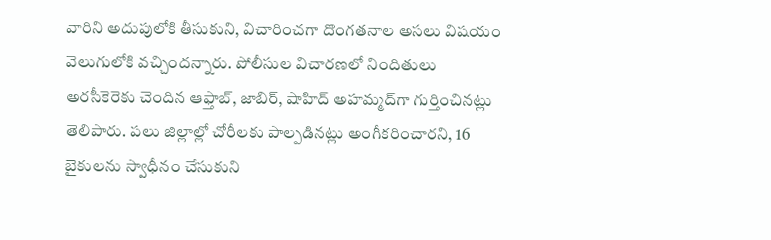వారిని అదుపులోకి తీసుకుని, విచారించగా దొంగతనాల అసలు విషయం వెలుగులోకి వచ్చిందన్నారు. పోలీసుల విచారణలో నిందితులు అరసీకెరెకు చెందిన ఆఫ్తాబ్‌, జాబిర్‌, షాహిద్‌ అహమ్మద్‌గా గుర్తించినట్లు తెలిపారు. పలు జిల్లాల్లో చోరీలకు పాల్పడినట్లు అంగీకరించారని, 16 బైకులను స్వాధీనం చేసుకుని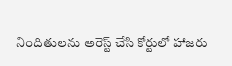నిందితులను అరెస్ట్‌ చేసి కోర్టులో హాజరు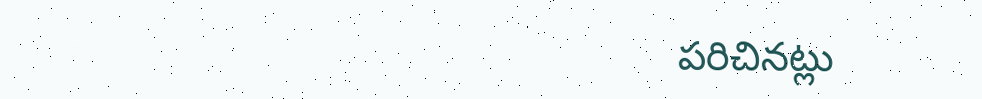పరిచినట్లు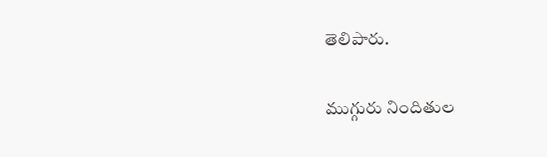తెలిపారు.

ముగ్గురు నిందితుల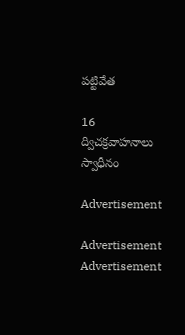పట్టివేత

16 ద్విచక్రవాహనాలు స్వాధీనం

Advertisement

Advertisement
Advertisement